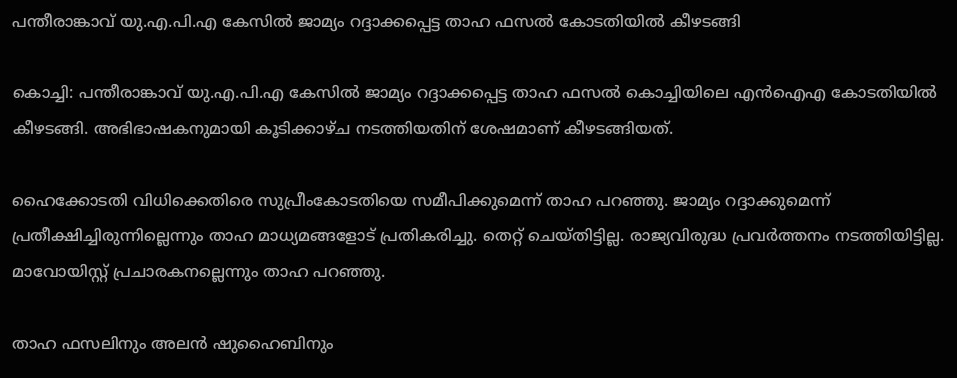പന്തീരാങ്കാവ് യു.എ.പി.എ കേസില്‍ ജാമ്യം റദ്ദാക്കപ്പെട്ട താഹ ഫസല്‍ കോടതിയില്‍ കീഴടങ്ങി

കൊച്ചി: പന്തീരാങ്കാവ് യു.എ.പി.എ കേസില്‍ ജാമ്യം റദ്ദാക്കപ്പെട്ട താഹ ഫസല്‍ കൊച്ചിയിലെ എന്‍ഐഎ കോടതിയില്‍ കീഴടങ്ങി. അഭിഭാഷകനുമായി കൂടിക്കാഴ്ച നടത്തിയതിന് ശേഷമാണ് കീഴടങ്ങിയത്.

ഹൈക്കോടതി വിധിക്കെതിരെ സുപ്രീംകോടതിയെ സമീപിക്കുമെന്ന് താഹ പറഞ്ഞു. ജാമ്യം റദ്ദാക്കുമെന്ന് പ്രതീക്ഷിച്ചിരുന്നില്ലെന്നും താഹ മാധ്യമങ്ങളോട് പ്രതികരിച്ചു. തെറ്റ് ചെയ്തിട്ടില്ല. രാജ്യവിരുദ്ധ പ്രവര്‍ത്തനം നടത്തിയിട്ടില്ല. മാവോയിസ്റ്റ് പ്രചാരകനല്ലെന്നും താഹ പറഞ്ഞു.

താഹ ഫസലിനും അലന്‍ ഷുഹൈബിനും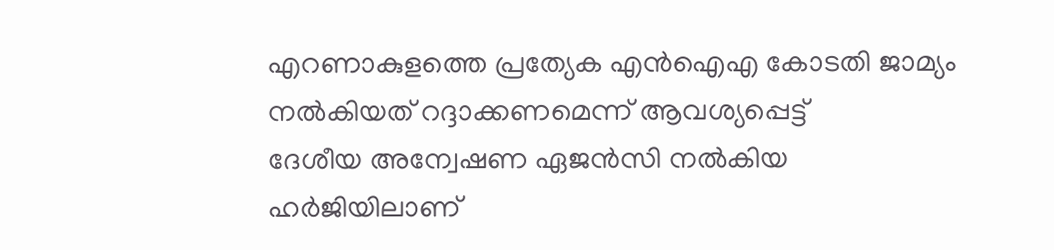എറണാകുളത്തെ പ്രത്യേക എന്‍ഐഎ കോടതി ജാമ്യം നല്‍കിയത് റദ്ദാക്കണമെന്ന് ആവശ്യപ്പെട്ട്
ദേശീയ അന്വേഷണ ഏജന്‍സി നല്‍കിയ ഹര്‍ജിയിലാണ്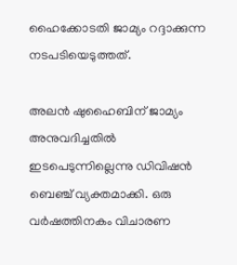ഹൈക്കോടതി ജാമ്യം റദ്ദാക്കുന്ന നടപടിയെടുത്തത്.

അലന്‍ ഷുഹൈബിന് ജാമ്യം അനുവദിച്ചതില്‍ ഇടപെടുന്നില്ലെന്നു ഡിവിഷൻ ബെഞ്ച് വ്യക്തമാക്കി. ഒരു വര്‍ഷത്തിനകം വിചാരണ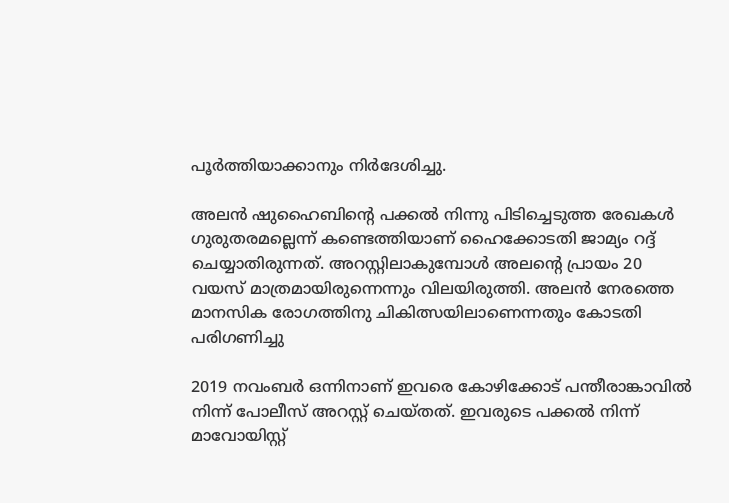പൂര്‍ത്തിയാക്കാനും നിര്‍ദേശിച്ചു.

അലന്‍ ഷുഹൈബിന്‍റെ പക്കല്‍ നിന്നു പിടിച്ചെടുത്ത രേഖകൾ ഗുരുതരമല്ലെന്ന് കണ്ടെത്തിയാണ് ഹൈക്കോടതി ജാമ്യം റദ്ദ് ചെയ്യാതിരുന്നത്. അറസ്റ്റിലാകുമ്പോള്‍ അലൻ്റെ പ്രായം 20 വയസ് മാത്രമായിരുന്നെന്നും വിലയിരുത്തി. അലന്‍ നേരത്തെ മാനസിക രോഗത്തിനു ചികിത്സയിലാണെന്നതും കോടതി പരിഗണിച്ചു

2019 നവംബര്‍ ഒന്നിനാണ് ഇവരെ കോഴിക്കോട് പന്തീരാങ്കാവില്‍ നിന്ന് പോലീസ് അറസ്റ്റ് ചെയ്തത്. ഇവരുടെ പക്കല്‍ നിന്ന് മാവോയിസ്റ്റ്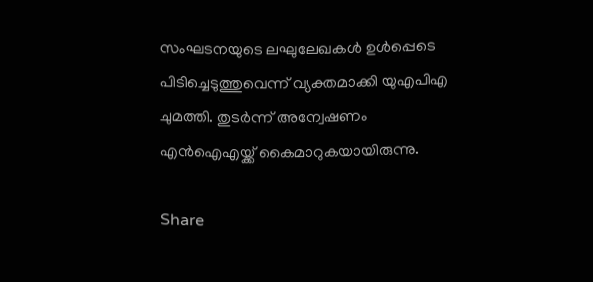സംഘടനയുടെ ലഘുലേഖകള്‍ ഉള്‍പ്പെടെ പിടിച്ചെടുത്തുവെന്ന് വ്യക്തമാക്കി യുഎപിഎ ചുമത്തി. തുടർന്ന് അന്വേഷണം എന്‍ഐഎയ്ക്ക് കൈമാറുകയായിരുന്നു.

Share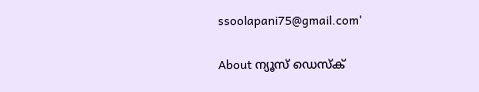ssoolapani75@gmail.com'

About ന്യൂസ് ഡെസ്ക്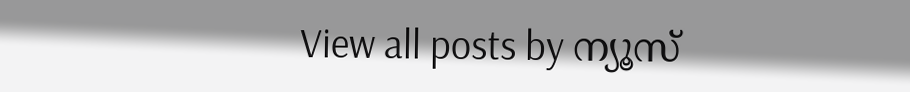View all posts by ന്യൂസ്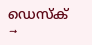ഡെസ്ക് →